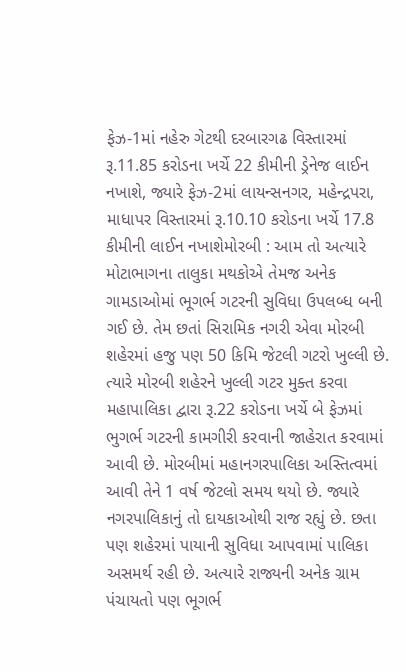ફેઝ-1માં નહેરુ ગેટથી દરબારગઢ વિસ્તારમાં રૂ.11.85 કરોડના ખર્ચે 22 કીમીની ડ્રેનેજ લાઈન નખાશે, જ્યારે ફેઝ-2માં લાયન્સનગર, મહેન્દ્રપરા, માધાપર વિસ્તારમાં રૂ.10.10 કરોડના ખર્ચે 17.8 કીમીની લાઈન નખાશેમોરબી : આમ તો અત્યારે મોટાભાગના તાલુકા મથકોએ તેમજ અનેક ગામડાઓમાં ભૂગર્ભ ગટરની સુવિધા ઉપલબ્ધ બની ગઈ છે. તેમ છતાં સિરામિક નગરી એવા મોરબી શહેરમાં હજુ પણ 50 કિમિ જેટલી ગટરો ખુલ્લી છે. ત્યારે મોરબી શહેરને ખુલ્લી ગટર મુક્ત કરવા મહાપાલિકા દ્વારા રૂ.22 કરોડના ખર્ચે બે ફેઝમાં ભુગર્ભ ગટરની કામગીરી કરવાની જાહેરાત કરવામાં આવી છે. મોરબીમાં મહાનગરપાલિકા અસ્તિત્વમાં આવી તેને 1 વર્ષ જેટલો સમય થયો છે. જ્યારે નગરપાલિકાનું તો દાયકાઓથી રાજ રહ્યું છે. છતા પણ શહેરમાં પાયાની સુવિધા આપવામાં પાલિકા અસમર્થ રહી છે. અત્યારે રાજ્યની અનેક ગ્રામ પંચાયતો પણ ભૂગર્ભ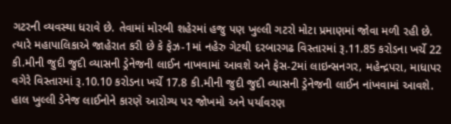ગટરની વ્યવસ્થા ધરાવે છે. તેવામાં મોરબી શહેરમાં હજુ પણ ખુલ્લી ગટરો મોટા પ્રમાણમાં જોવા મળી રહી છે. ત્યારે મહાપાલિકાએ જાહેરાત કરી છે કે ફેઝ-1માં નહેરુ ગેટથી દરબારગઢ વિસ્તારમાં રૂ.11.85 કરોડના ખર્ચે 22 કી.મીની જુદી જુદી વ્યાસની ડ્રેનેજની લાઈન નાખવામાં આવશે અને ફેસ-2માં લાઇન્સનગર, મહેન્દ્રપરા, માધાપર વગેરે વિસ્તારમાં રૂ.10.10 કરોડના ખર્ચે 17.8 કી.મીની જુદી જુદી વ્યાસની ડ્રેનેજની લાઈન નાંખવામાં આવશે. હાલ ખુલ્લી ડેનેજ લાઈનોને કારણે આરોગ્ય પર જોખમો અને પર્યાવરણ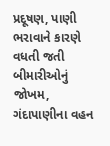પ્રદૂષણ, પાણી ભરાવાને કારણે વધતી જતી બીમારીઓનું જોખમ, ગંદાપાણીના વહન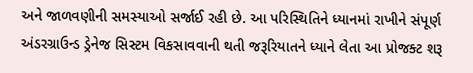અને જાળવણીની સમસ્યાઓ સર્જાઈ રહી છે. આ પરિસ્થિતિને ધ્યાનમાં રાખીને સંપૂર્ણ અંડરગ્રાઉન્ડ ડ્રેનેજ સિસ્ટમ વિકસાવવાની થતી જરૂરિયાતને ધ્યાને લેતા આ પ્રોજક્ટ શરૂ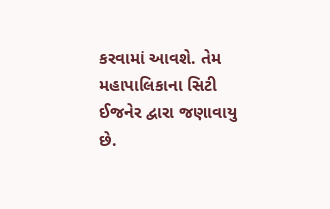કરવામાં આવશે. તેમ મહાપાલિકાના સિટી ઈજનેર દ્વારા જણાવાયુ છે.